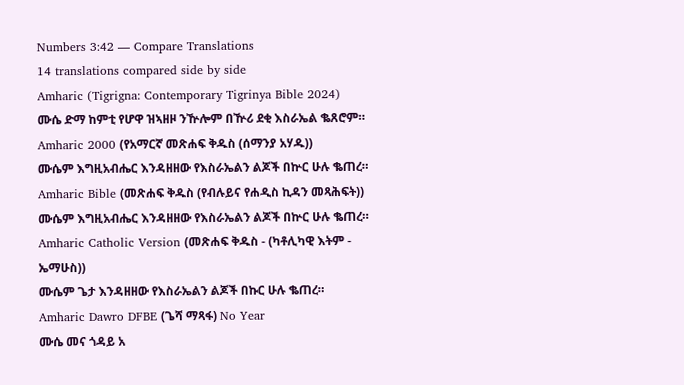Numbers 3:42 — Compare Translations
14 translations compared side by side
Amharic (Tigrigna: Contemporary Tigrinya Bible 2024)
ሙሴ ድማ ከምቲ የሆዋ ዝኣዘዞ ንዅሎም በዅሪ ደቂ እስራኤል ቈጸሮም።
Amharic 2000 (የአማርኛ መጽሐፍ ቅዱስ (ሰማንያ አሃዱ))
ሙሴም እግዚአብሔር እንዳዘዘው የእስራኤልን ልጆች በኵር ሁሉ ቈጠረ።
Amharic Bible (መጽሐፍ ቅዱስ (የብሉይና የሐዲስ ኪዳን መጻሕፍት))
ሙሴም እግዚአብሔር እንዳዘዘው የእስራኤልን ልጆች በኵር ሁሉ ቈጠረ።
Amharic Catholic Version (መጽሐፍ ቅዱስ - (ካቶሊካዊ እትም - ኤማሁስ))
ሙሴም ጌታ እንዳዘዘው የእስራኤልን ልጆች በኩር ሁሉ ቈጠረ።
Amharic Dawro DFBE (ጌሻ ማጻፋ) No Year
ሙሴ መና ጎዳይ አ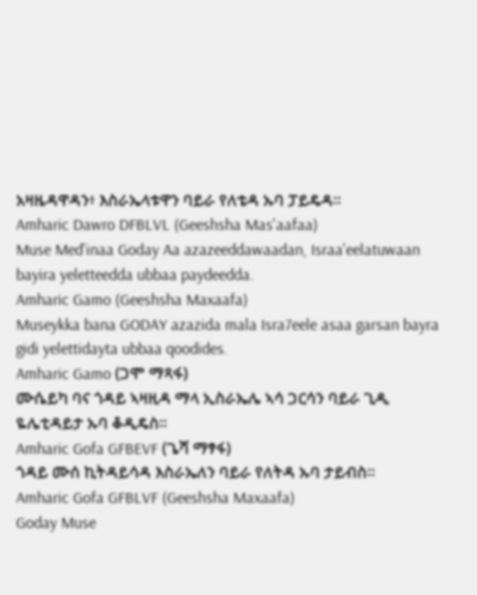አዛዜዳዋዳን፥ እስራኤላቱዋን ባይራ የለቴዳ ኡባ ፓይዴዳ።
Amharic Dawro DFBLVL (Geeshsha Mas'aafaa)
Muse Med'inaa Goday Aa azazeeddawaadan, Israa'eelatuwaan bayira yeletteedda ubbaa paydeedda.
Amharic Gamo (Geeshsha Maxaafa)
Museykka bana GODAY azazida mala Isra7eele asaa garsan bayra gidi yelettidayta ubbaa qoodides.
Amharic Gamo (ጋሞ ማጻፋ)
ሙሴይካ ባና ጎዳይ ኣዛዚዳ ማላ ኢስራኤሌ ኣሳ ጋርሳን ባይራ ጊዲ ዬሌቲዳይታ ኡባ ቆዲዴስ።
Amharic Gofa GFBEVF (ጌሻ ማፃፋ)
ጎዳይ ሙሰ ኪትዳይሳዳ እስራኤለን ባይራ የለትዳ ኡባ ታይብስ።
Amharic Gofa GFBLVF (Geeshsha Maxaafa)
Goday Muse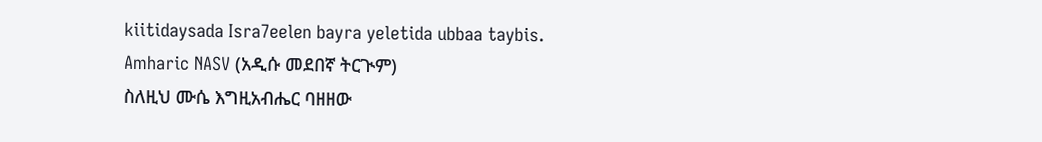kiitidaysada Isra7eelen bayra yeletida ubbaa taybis.
Amharic NASV (አዲሱ መደበኛ ትርጒም)
ስለዚህ ሙሴ እግዚአብሔር ባዘዘው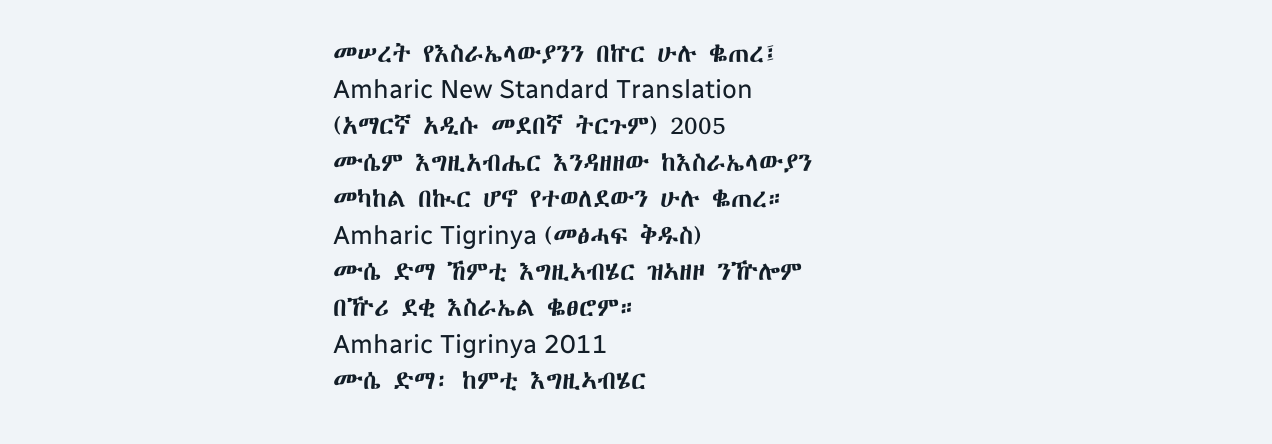መሠረት የእስራኤላውያንን በኵር ሁሉ ቈጠረ፤
Amharic New Standard Translation (አማርኛ አዲሱ መደበኛ ትርጉም) 2005
ሙሴም እግዚአብሔር እንዳዘዘው ከእስራኤላውያን መካከል በኲር ሆኖ የተወለደውን ሁሉ ቈጠረ።
Amharic Tigrinya (መፅሓፍ ቅዱስ)
ሙሴ ድማ ኸምቲ እግዚኣብሄር ዝኣዘዞ ንዅሎም በዅሪ ደቂ እስራኤል ቈፀሮም።
Amharic Tigrinya 2011
ሙሴ ድማ፡ ከምቲ እግዚኣብሄር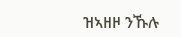ዝኣዘዞ ንኹሉ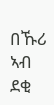በኹሪ ኣብ ደቂ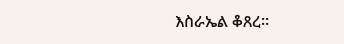እስራኤል ቆጸረ።